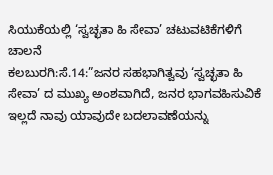ಸಿಯುಕೆಯಲ್ಲಿ ‘ಸ್ವಚ್ಛತಾ ಹಿ ಸೇವಾ’ ಚಟುವಟಿಕೆಗಳಿಗೆ ಚಾಲನೆ
ಕಲಬುರಗಿ:ಸೆ.14:”ಜನರ ಸಹಭಾಗಿತ್ವವು ‘ಸ್ವಚ್ಛತಾ ಹಿ ಸೇವಾ’ ದ ಮುಖ್ಯ ಅಂಶವಾಗಿದೆ, ಜನರ ಭಾಗವಹಿಸುವಿಕೆ ಇಲ್ಲದೆ ನಾವು ಯಾವುದೇ ಬದಲಾವಣೆಯನ್ನು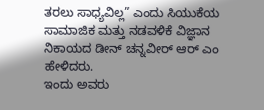ತರಲು ಸಾಧ್ಯವಿಲ್ಲ” ಎಂದು ಸಿಯುಕೆಯ ಸಾಮಾಜಿಕ ಮತ್ತು ನಡವಳಿಕೆ ವಿಜ್ಞಾನ ನಿಕಾಯದ ಡೀನ್ ಚನ್ನವೀರ್ ಆರ್ ಎಂ ಹೇಳಿದರು.
ಇಂದು ಅವರು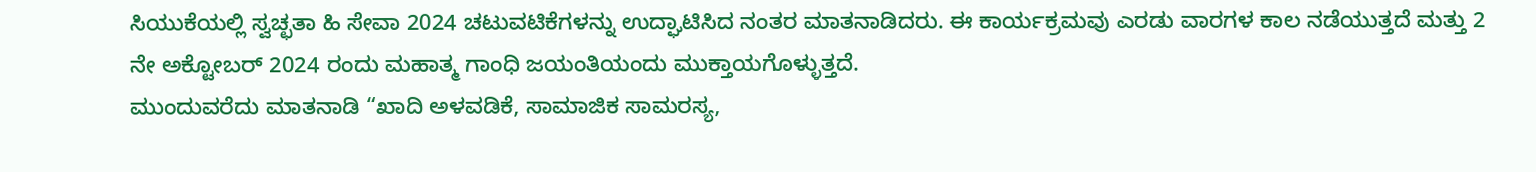ಸಿಯುಕೆಯಲ್ಲಿ ಸ್ವಚ್ಛತಾ ಹಿ ಸೇವಾ 2024 ಚಟುವಟಿಕೆಗಳನ್ನು ಉದ್ಘಾಟಿಸಿದ ನಂತರ ಮಾತನಾಡಿದರು. ಈ ಕಾರ್ಯಕ್ರಮವು ಎರಡು ವಾರಗಳ ಕಾಲ ನಡೆಯುತ್ತದೆ ಮತ್ತು 2 ನೇ ಅಕ್ಟೋಬರ್ 2024 ರಂದು ಮಹಾತ್ಮ ಗಾಂಧಿ ಜಯಂತಿಯಂದು ಮುಕ್ತಾಯಗೊಳ್ಳುತ್ತದೆ.
ಮುಂದುವರೆದು ಮಾತನಾಡಿ “ಖಾದಿ ಅಳವಡಿಕೆ, ಸಾಮಾಜಿಕ ಸಾಮರಸ್ಯ,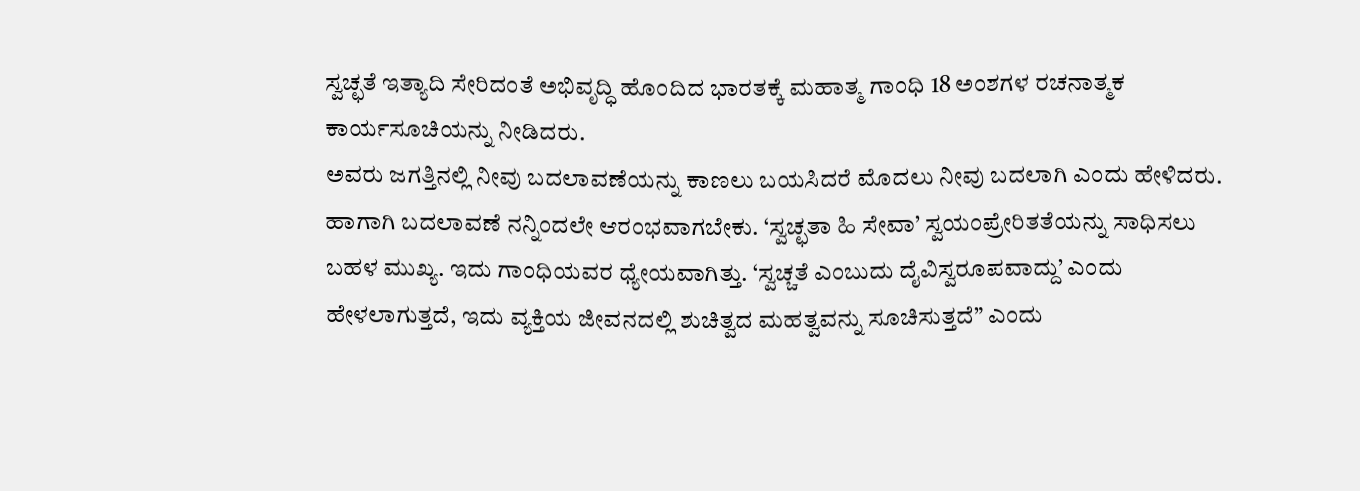ಸ್ವಚ್ಛತೆ ಇತ್ಯಾದಿ ಸೇರಿದಂತೆ ಅಭಿವೃದ್ಧಿ ಹೊಂದಿದ ಭಾರತಕ್ಕೆ ಮಹಾತ್ಮ ಗಾಂಧಿ 18 ಅಂಶಗಳ ರಚನಾತ್ಮಕ ಕಾರ್ಯಸೂಚಿಯನ್ನು ನೀಡಿದರು.
ಅವರು ಜಗತ್ತಿನಲ್ಲಿ ನೀವು ಬದಲಾವಣೆಯನ್ನು ಕಾಣಲು ಬಯಸಿದರೆ ಮೊದಲು ನೀವು ಬದಲಾಗಿ ಎಂದು ಹೇಳಿದರು. ಹಾಗಾಗಿ ಬದಲಾವಣೆ ನನ್ನಿಂದಲೇ ಆರಂಭವಾಗಬೇಕು. ‘ಸ್ವಚ್ಛತಾ ಹಿ ಸೇವಾ’ ಸ್ವಯಂಪ್ರೇರಿತತೆಯನ್ನು ಸಾಧಿಸಲು ಬಹಳ ಮುಖ್ಯ. ಇದು ಗಾಂಧಿಯವರ ಧ್ಯೇಯವಾಗಿತ್ತು. ‘ಸ್ವಚ್ಚತೆ ಎಂಬುದು ದೈವಿಸ್ವರೂಪವಾದ್ದು’ ಎಂದು ಹೇಳಲಾಗುತ್ತದೆ, ಇದು ವ್ಯಕ್ತಿಯ ಜೀವನದಲ್ಲಿ ಶುಚಿತ್ವದ ಮಹತ್ವವನ್ನು ಸೂಚಿಸುತ್ತದೆ” ಎಂದು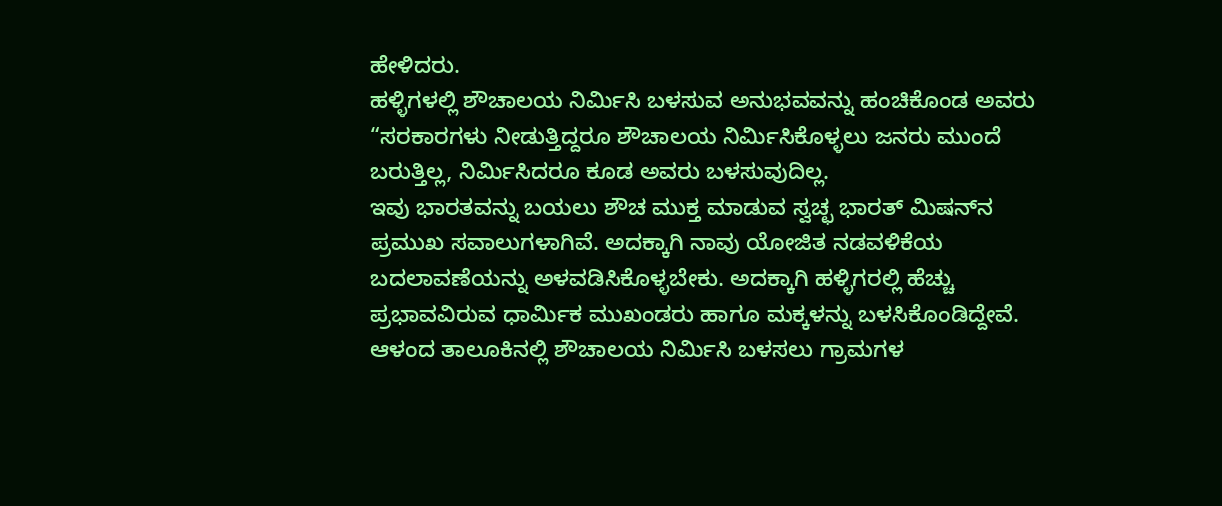ಹೇಳಿದರು.
ಹಳ್ಳಿಗಳಲ್ಲಿ ಶೌಚಾಲಯ ನಿರ್ಮಿಸಿ ಬಳಸುವ ಅನುಭವವನ್ನು ಹಂಚಿಕೊಂಡ ಅವರು “ಸರಕಾರಗಳು ನೀಡುತ್ತಿದ್ದರೂ ಶೌಚಾಲಯ ನಿರ್ಮಿಸಿಕೊಳ್ಳಲು ಜನರು ಮುಂದೆ ಬರುತ್ತಿಲ್ಲ, ನಿರ್ಮಿಸಿದರೂ ಕೂಡ ಅವರು ಬಳಸುವುದಿಲ್ಲ.
ಇವು ಭಾರತವನ್ನು ಬಯಲು ಶೌಚ ಮುಕ್ತ ಮಾಡುವ ಸ್ವಚ್ಛ ಭಾರತ್ ಮಿಷನ್‍ನ ಪ್ರಮುಖ ಸವಾಲುಗಳಾಗಿವೆ. ಅದಕ್ಕಾಗಿ ನಾವು ಯೋಜಿತ ನಡವಳಿಕೆಯ ಬದಲಾವಣೆಯನ್ನು ಅಳವಡಿಸಿಕೊಳ್ಳಬೇಕು. ಅದಕ್ಕಾಗಿ ಹಳ್ಳಿಗರಲ್ಲಿ ಹೆಚ್ಚು ಪ್ರಭಾವವಿರುವ ಧಾರ್ಮಿಕ ಮುಖಂಡರು ಹಾಗೂ ಮಕ್ಕಳನ್ನು ಬಳಸಿಕೊಂಡಿದ್ದೇವೆ.
ಆಳಂದ ತಾಲೂಕಿನಲ್ಲಿ ಶೌಚಾಲಯ ನಿರ್ಮಿಸಿ ಬಳಸಲು ಗ್ರಾಮಗಳ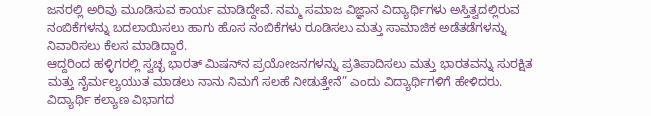ಜನರಲ್ಲಿ ಅರಿವು ಮೂಡಿಸುವ ಕಾರ್ಯ ಮಾಡಿದ್ದೇವೆ. ನಮ್ಮ ಸಮಾಜ ವಿಜ್ಞಾನ ವಿದ್ಯಾರ್ಥಿಗಳು ಅಸ್ತಿತ್ವದಲ್ಲಿರುವ ನಂಬಿಕೆಗಳನ್ನು ಬದಲಾಯಿಸಲು ಹಾಗು ಹೊಸ ನಂಬಿಕೆಗಳು ರೂಡಿಸಲು ಮತ್ತು ಸಾಮಾಜಿಕ ಅಡೆತಡೆಗಳನ್ನು ನಿವಾರಿಸಲು ಕೆಲಸ ಮಾಡಿದ್ದಾರೆ.
ಆದ್ದರಿಂದ ಹಳ್ಳಿಗರಲ್ಲಿ ಸ್ವಚ್ಛ ಭಾರತ್ ಮಿಷನ್‍ನ ಪ್ರಯೋಜನಗಳನ್ನು ಪ್ರತಿಪಾದಿಸಲು ಮತ್ತು ಭಾರತವನ್ನು ಸುರಕ್ಷಿತ ಮತ್ತು ನೈರ್ಮಲ್ಯಯುತ ಮಾಡಲು ನಾನು ನಿಮಗೆ ಸಲಹೆ ನೀಡುತ್ತೇನೆ” ಎಂದು ವಿದ್ಯಾರ್ಥಿಗಳಿಗೆ ಹೇಳಿದರು.
ವಿದ್ಯಾರ್ಥಿ ಕಲ್ಯಾಣ ವಿಭಾಗದ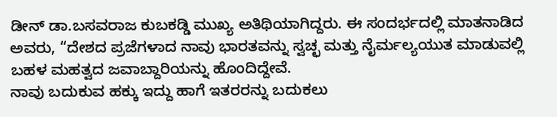ಡೀನ್ ಡಾ.ಬಸವರಾಜ ಕುಬಕಡ್ಡಿ ಮುಖ್ಯ ಅತಿಥಿಯಾಗಿದ್ದರು. ಈ ಸಂದರ್ಭದಲ್ಲಿ ಮಾತನಾಡಿದ ಅವರು, “ದೇಶದ ಪ್ರಜೆಗಳಾದ ನಾವು ಭಾರತವನ್ನು ಸ್ವಚ್ಛ ಮತ್ತು ನೈರ್ಮಲ್ಯಯುತ ಮಾಡುವಲ್ಲಿ ಬಹಳ ಮಹತ್ವದ ಜವಾಬ್ದಾರಿಯನ್ನು ಹೊಂದಿದ್ದೇವೆ.
ನಾವು ಬದುಕುವ ಹಕ್ಕು ಇದ್ದು ಹಾಗೆ ಇತರರನ್ನು ಬದುಕಲು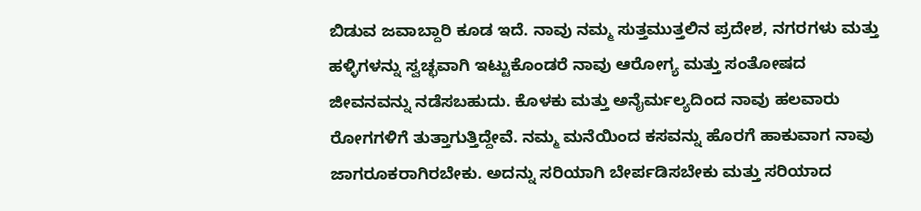ಬಿಡುವ ಜವಾಬ್ದಾರಿ ಕೂಡ ಇದೆ. ನಾವು ನಮ್ಮ ಸುತ್ತಮುತ್ತಲಿನ ಪ್ರದೇಶ, ನಗರಗಳು ಮತ್ತು ಹಳ್ಳಿಗಳನ್ನು ಸ್ವಚ್ಛವಾಗಿ ಇಟ್ಟುಕೊಂಡರೆ ನಾವು ಆರೋಗ್ಯ ಮತ್ತು ಸಂತೋಷದ ಜೀವನವನ್ನು ನಡೆಸಬಹುದು. ಕೊಳಕು ಮತ್ತು ಅನೈರ್ಮಲ್ಯದಿಂದ ನಾವು ಹಲವಾರು ರೋಗಗಳಿಗೆ ತುತ್ತಾಗುತ್ತಿದ್ದೇವೆ. ನಮ್ಮ ಮನೆಯಿಂದ ಕಸವನ್ನು ಹೊರಗೆ ಹಾಕುವಾಗ ನಾವು ಜಾಗರೂಕರಾಗಿರಬೇಕು. ಅದನ್ನು ಸರಿಯಾಗಿ ಬೇರ್ಪಡಿಸಬೇಕು ಮತ್ತು ಸರಿಯಾದ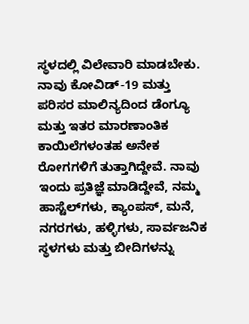ಸ್ಥಳದಲ್ಲಿ ವಿಲೇವಾರಿ ಮಾಡಬೇಕು.
ನಾವು ಕೋವಿಡ್-19 ಮತ್ತು ಪರಿಸರ ಮಾಲಿನ್ಯದಿಂದ ಡೆಂಗ್ಯೂ ಮತ್ತು ಇತರ ಮಾರಣಾಂತಿಕ ಕಾಯಿಲೆಗಳಂತಹ ಅನೇಕ ರೋಗಗಳಿಗೆ ತುತ್ತಾಗಿದ್ದೇವೆ. ನಾವು ಇಂದು ಪ್ರತಿಜ್ಞೆ ಮಾಡಿದ್ದೇವೆ, ನಮ್ಮ ಹಾಸ್ಟೆಲ್‍ಗಳು, ಕ್ಯಾಂಪಸ್, ಮನೆ, ನಗರಗಳು, ಹಳ್ಳಿಗಳು, ಸಾರ್ವಜನಿಕ ಸ್ಥಳಗಳು ಮತ್ತು ಬೀದಿಗಳನ್ನು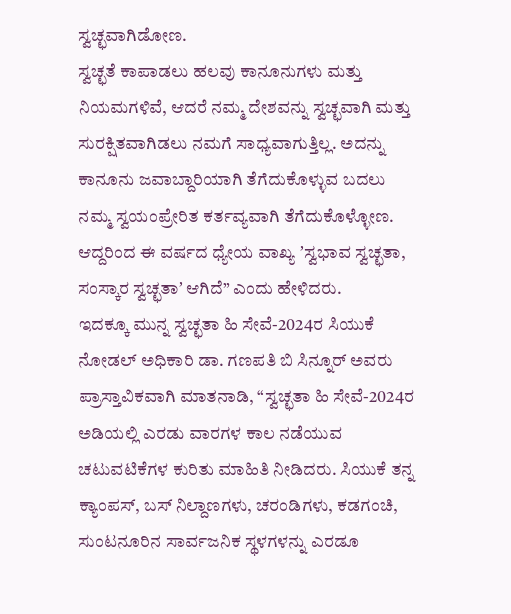ಸ್ವಚ್ಛವಾಗಿಡೋಣ.
ಸ್ವಚ್ಛತೆ ಕಾಪಾಡಲು ಹಲವು ಕಾನೂನುಗಳು ಮತ್ತು ನಿಯಮಗಳಿವೆ, ಆದರೆ ನಮ್ಮ ದೇಶವನ್ನು ಸ್ವಚ್ಛವಾಗಿ ಮತ್ತು ಸುರಕ್ಷಿತವಾಗಿಡಲು ನಮಗೆ ಸಾಧ್ಯವಾಗುತ್ತಿಲ್ಲ. ಅದನ್ನು ಕಾನೂನು ಜವಾಬ್ದಾರಿಯಾಗಿ ತೆಗೆದುಕೊಳ್ಳುವ ಬದಲು ನಮ್ಮ ಸ್ವಯಂಪ್ರೇರಿತ ಕರ್ತವ್ಯವಾಗಿ ತೆಗೆದುಕೊಳ್ಳೋಣ. ಆದ್ದರಿಂದ ಈ ವರ್ಷದ ಧ್ಯೇಯ ವಾಖ್ಯ ʼಸ್ವಭಾವ ಸ್ವಚ್ಛತಾ, ಸಂಸ್ಕಾರ ಸ್ವಚ್ಛತಾʼ ಆಗಿದೆ” ಎಂದು ಹೇಳಿದರು.
ಇದಕ್ಕೂ ಮುನ್ನ ಸ್ವಚ್ಛತಾ ಹಿ ಸೇವೆ-2024ರ ಸಿಯುಕೆ ನೋಡಲ್ ಅಧಿಕಾರಿ ಡಾ. ಗಣಪತಿ ಬಿ ಸಿನ್ನೂರ್ ಅವರು ಪ್ರಾಸ್ತಾವಿಕವಾಗಿ ಮಾತನಾಡಿ, “ಸ್ವಚ್ಛತಾ ಹಿ ಸೇವೆ-2024ರ ಅಡಿಯಲ್ಲಿ ಎರಡು ವಾರಗಳ ಕಾಲ ನಡೆಯುವ ಚಟುವಟಿಕೆಗಳ ಕುರಿತು ಮಾಹಿತಿ ನೀಡಿದರು. ಸಿಯುಕೆ ತನ್ನ ಕ್ಯಾಂಪಸ್, ಬಸ್ ನಿಲ್ದಾಣಗಳು, ಚರಂಡಿಗಳು, ಕಡಗಂಚಿ, ಸುಂಟನೂರಿನ ಸಾರ್ವಜನಿಕ ಸ್ಥಳಗಳನ್ನು ಎರಡೂ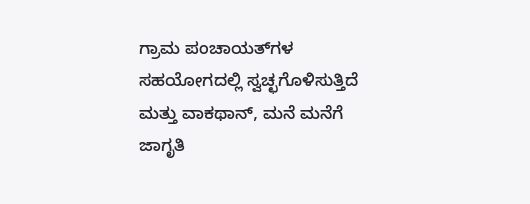ಗ್ರಾಮ ಪಂಚಾಯತ್‍ಗಳ ಸಹಯೋಗದಲ್ಲಿ ಸ್ವಚ್ಛಗೊಳಿಸುತ್ತಿದೆ ಮತ್ತು ವಾಕಥಾನ್, ಮನೆ ಮನೆಗೆ ಜಾಗೃತಿ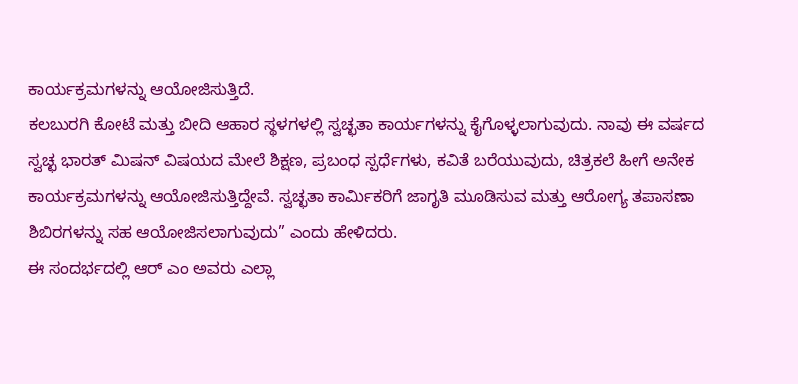ಕಾರ್ಯಕ್ರಮಗಳನ್ನು ಆಯೋಜಿಸುತ್ತಿದೆ.
ಕಲಬುರಗಿ ಕೋಟೆ ಮತ್ತು ಬೀದಿ ಆಹಾರ ಸ್ಥಳಗಳಲ್ಲಿ ಸ್ವಚ್ಛತಾ ಕಾರ್ಯಗಳನ್ನು ಕೈಗೊಳ್ಳಲಾಗುವುದು. ನಾವು ಈ ವರ್ಷದ ಸ್ವಚ್ಛ ಭಾರತ್ ಮಿಷನ್ ವಿಷಯದ ಮೇಲೆ ಶಿಕ್ಷಣ, ಪ್ರಬಂಧ ಸ್ಪರ್ಧೆಗಳು, ಕವಿತೆ ಬರೆಯುವುದು, ಚಿತ್ರಕಲೆ ಹೀಗೆ ಅನೇಕ ಕಾರ್ಯಕ್ರಮಗಳನ್ನು ಆಯೋಜಿಸುತ್ತಿದ್ದೇವೆ. ಸ್ವಚ್ಛತಾ ಕಾರ್ಮಿಕರಿಗೆ ಜಾಗೃತಿ ಮೂಡಿಸುವ ಮತ್ತು ಆರೋಗ್ಯ ತಪಾಸಣಾ ಶಿಬಿರಗಳನ್ನು ಸಹ ಆಯೋಜಿಸಲಾಗುವುದು” ಎಂದು ಹೇಳಿದರು.
ಈ ಸಂದರ್ಭದಲ್ಲಿ ಆರ್ ಎಂ ಅವರು ಎಲ್ಲಾ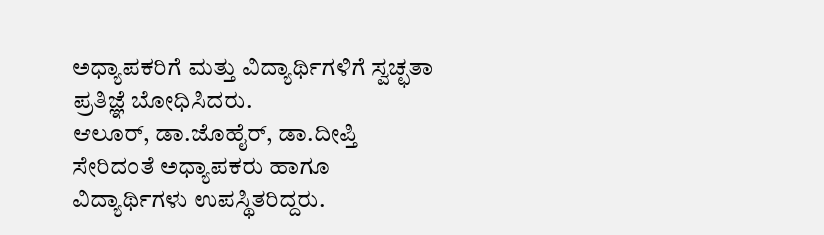ಅಧ್ಯಾಪಕರಿಗೆ ಮತ್ತು ವಿದ್ಯಾರ್ಥಿಗಳಿಗೆ ಸ್ವಚ್ಛತಾ ಪ್ರತಿಜ್ಞೆ ಬೋಧಿಸಿದರು.
ಆಲೂರ್, ಡಾ.ಜೊಹೈರ್, ಡಾ.ದೀಪ್ತಿ ಸೇರಿದಂತೆ ಅಧ್ಯಾಪಕರು ಹಾಗೂ ವಿದ್ಯಾರ್ಥಿಗಳು ಉಪಸ್ಥಿತರಿದ್ದರು.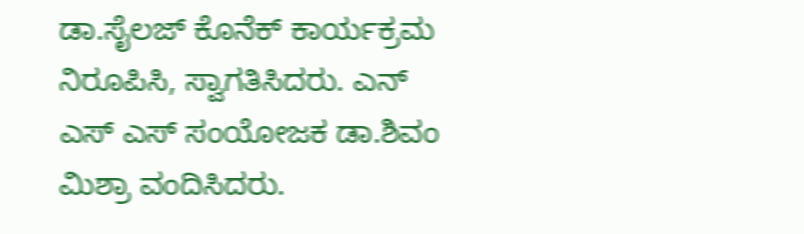ಡಾ.ಸೈಲಜ್ ಕೊನೆಕ್ ಕಾರ್ಯಕ್ರಮ ನಿರೂಪಿಸಿ, ಸ್ವಾಗತಿಸಿದರು. ಎನ್ ಎಸ್ ಎಸ್ ಸಂಯೋಜಕ ಡಾ.ಶಿವಂ ಮಿಶ್ರಾ ವಂದಿಸಿದರು.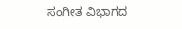ಸಂಗೀತ ವಿಭಾಗದ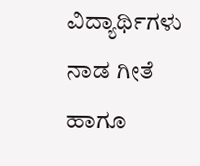ವಿದ್ಯಾರ್ಥಿಗಳು ನಾಡ ಗೀತೆ ಹಾಗೂ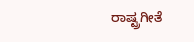ರಾಷ್ಟ್ರಗೀತೆ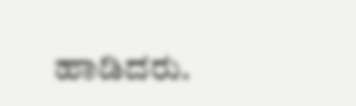ಹಾಡಿದರು.